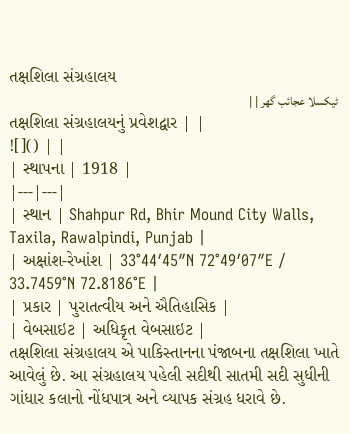તક્ષશિલા સંગ્રહાલય
ٹیکسلا عجائب گھر | |
તક્ષશિલા સંગ્રહાલયનું પ્રવેશદ્વાર | |
![]() | |
| સ્થાપના | 1918 |
|---|---|
| સ્થાન | Shahpur Rd, Bhir Mound City Walls, Taxila, Rawalpindi, Punjab |
| અક્ષાંશ-રેખાંશ | 33°44′45″N 72°49′07″E / 33.7459°N 72.8186°E |
| પ્રકાર | પુરાતત્વીય અને ઐતિહાસિક |
| વેબસાઇટ | અધિકૃત વેબસાઇટ |
તક્ષશિલા સંગ્રહાલય એ પાકિસ્તાનના પંજાબના તક્ષશિલા ખાતે આવેલું છે. આ સંગ્રહાલય પહેલી સદીથી સાતમી સદી સુધીની ગાંધાર કલાનો નોંધપાત્ર અને વ્યાપક સંગ્રહ ધરાવે છે.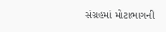સંગ્રહમાં મોટાભાગની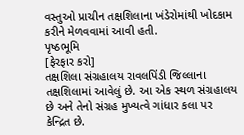વસ્તુઓ પ્રાચીન તક્ષશિલાના ખંડેરોમાંથી ખોદકામ કરીને મેળવવામાં આવી હતી.
પૃષ્ઠભૂમિ
[ફેરફાર કરો]
તક્ષશિલા સંગ્રહાલય રાવલપિંડી જિલ્લાના તક્ષશિલામાં આવેલું છે. આ એક સ્થળ સંગ્રહાલય છે અને તેનો સંગ્રહ મુખ્યત્વે ગાંધાર કલા પર કેન્દ્રિત છે.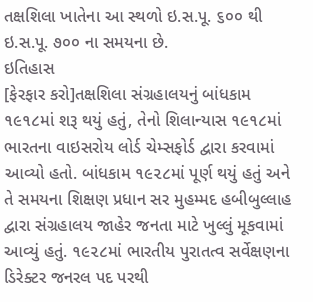તક્ષશિલા ખાતેના આ સ્થળો ઇ.સ.પૂ. ૬૦૦ થી ઇ.સ.પૂ. ૭૦૦ ના સમયના છે.
ઇતિહાસ
[ફેરફાર કરો]તક્ષશિલા સંગ્રહાલયનું બાંધકામ ૧૯૧૮માં શરૂ થયું હતું, તેનો શિલાન્યાસ ૧૯૧૮માં ભારતના વાઇસરોય લોર્ડ ચેમ્સફોર્ડ દ્વારા કરવામાં આવ્યો હતો. બાંધકામ ૧૯૨૮માં પૂર્ણ થયું હતું અને તે સમયના શિક્ષણ પ્રધાન સર મુહમ્મદ હબીબુલ્લાહ દ્વારા સંગ્રહાલય જાહેર જનતા માટે ખુલ્લું મૂકવામાં આવ્યું હતું. ૧૯૨૮માં ભારતીય પુરાતત્વ સર્વેક્ષણના ડિરેક્ટર જનરલ પદ પરથી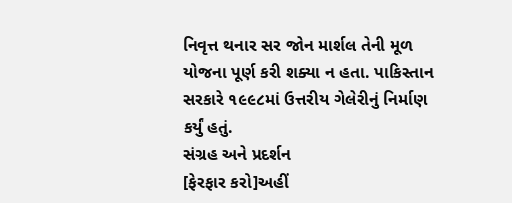નિવૃત્ત થનાર સર જોન માર્શલ તેની મૂળ યોજના પૂર્ણ કરી શક્યા ન હતા. પાકિસ્તાન સરકારે ૧૯૯૮માં ઉત્તરીય ગેલેરીનું નિર્માણ કર્યું હતું.
સંગ્રહ અને પ્રદર્શન
[ફેરફાર કરો]અહીં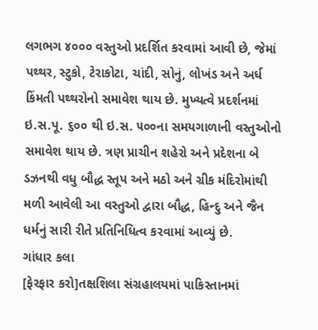લગભગ ૪૦૦૦ વસ્તુઓ પ્રદર્શિત કરવામાં આવી છે, જેમાં પથ્થર, સ્ટુકો, ટેરાકોટા, ચાંદી, સોનું, લોખંડ અને અર્ધ કિંમતી પથ્થરોનો સમાવેશ થાય છે. મુખ્યત્વે પ્રદર્શનમાં ઇ.સ.પૂ. ૬૦૦ થી ઇ.સ. ૫૦૦ના સમયગાળાની વસ્તુઓનો સમાવેશ થાય છે. ત્રણ પ્રાચીન શહેરો અને પ્રદેશના બે ડઝનથી વધુ બૌદ્ધ સ્તૂપ અને મઠો અને ગ્રીક મંદિરોમાંથી મળી આવેલી આ વસ્તુઓ દ્વારા બૌદ્ધ, હિન્દુ અને જૈન ધર્મનું સારી રીતે પ્રતિનિધિત્વ કરવામાં આવ્યું છે.
ગાંધાર કલા
[ફેરફાર કરો]તક્ષશિલા સંગ્રહાલયમાં પાકિસ્તાનમાં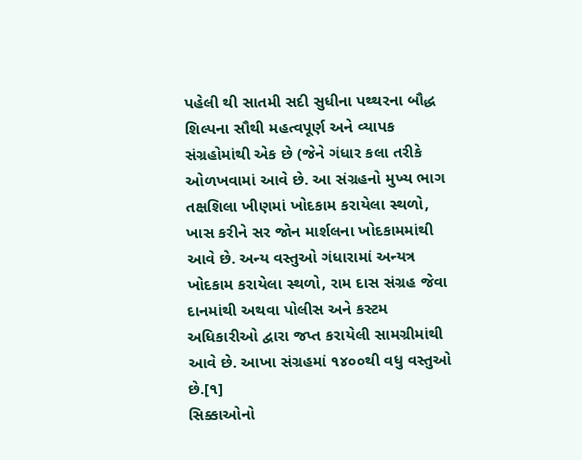પહેલી થી સાતમી સદી સુધીના પથ્થરના બૌદ્ધ શિલ્પના સૌથી મહત્વપૂર્ણ અને વ્યાપક સંગ્રહોમાંથી એક છે (જેને ગંધાર કલા તરીકે ઓળખવામાં આવે છે. આ સંગ્રહનો મુખ્ય ભાગ તક્ષશિલા ખીણમાં ખોદકામ કરાયેલા સ્થળો, ખાસ કરીને સર જોન માર્શલના ખોદકામમાંથી આવે છે. અન્ય વસ્તુઓ ગંધારામાં અન્યત્ર ખોદકામ કરાયેલા સ્થળો, રામ દાસ સંગ્રહ જેવા દાનમાંથી અથવા પોલીસ અને કસ્ટમ અધિકારીઓ દ્વારા જપ્ત કરાયેલી સામગ્રીમાંથી આવે છે. આખા સંગ્રહમાં ૧૪૦૦થી વધુ વસ્તુઓ છે.[૧]
સિક્કાઓનો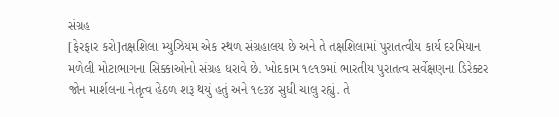સંગ્રહ
[ફેરફાર કરો]તક્ષશિલા મ્યુઝિયમ એક સ્થળ સંગ્રહાલય છે અને તે તક્ષશિલામાં પુરાતત્વીય કાર્ય દરમિયાન મળેલી મોટાભાગના સિક્કાઓનો સંગ્રહ ધરાવે છે. ખોદકામ ૧૯૧૭માં ભારતીય પુરાતત્વ સર્વેક્ષણના ડિરેક્ટર જોન માર્શલના નેતૃત્વ હેઠળ શરૂ થયું હતું અને ૧૯૩૪ સુધી ચાલુ રહ્યું. તે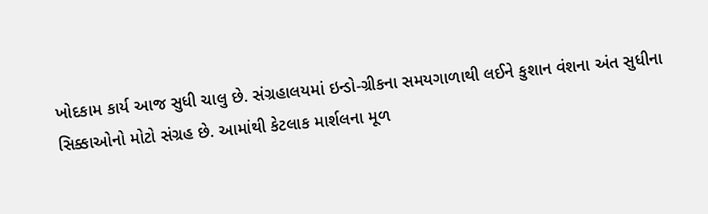ખોદકામ કાર્ય આજ સુધી ચાલુ છે. સંગ્રહાલયમાં ઇન્ડો-ગ્રીકના સમયગાળાથી લઈને કુશાન વંશના અંત સુધીના સિક્કાઓનો મોટો સંગ્રહ છે. આમાંથી કેટલાક માર્શલના મૂળ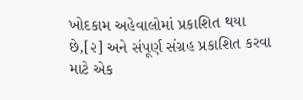ખોદકામ અહેવાલોમાં પ્રકાશિત થયા છે,[૨] અને સંપૂર્ણ સંગ્રહ પ્રકાશિત કરવા માટે એક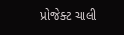પ્રોજેક્ટ ચાલી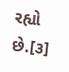રહ્યો છે.[૩]